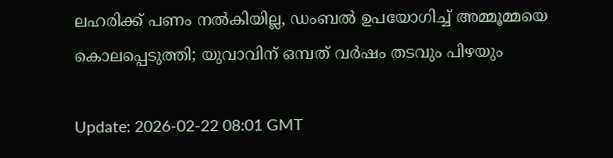ലഹരിക്ക് പണം നല്‍കിയില്ല, ഡംബല്‍ ഉപയോഗിച്ച് അമ്മൂമ്മയെ കൊലപ്പെടുത്തി; യുവാവിന് ഒമ്പത് വര്‍ഷം തടവും പിഴയും

Update: 2026-02-22 08:01 GMT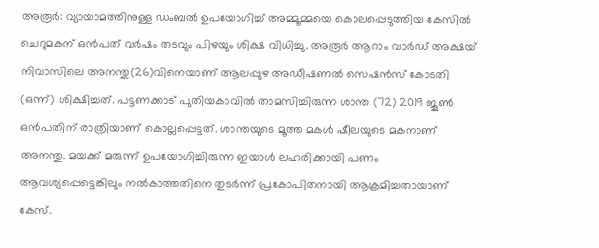അരൂര്‍: വ്യായാമത്തിനുള്ള ഡംബല്‍ ഉപയോഗിച്ച് അമ്മൂമ്മയെ കൊലപ്പെടുത്തിയ കേസില്‍ ചെറുമകന് ഒന്‍പത് വര്‍ഷം തടവും പിഴയും ശിക്ഷ വിധിച്ചു. അരൂര്‍ ആറാം വാര്‍ഡ് അക്ഷയ് നിവാസിലെ അനന്തു(26)വിനെയാണ് ആലപ്പുഴ അഡീഷണല്‍ സെഷന്‍സ് കോടതി (ഒന്ന്) ശിക്ഷിച്ചത്. പട്ടണക്കാട് പുതിയകാവില്‍ താമസിച്ചിരുന്ന ശാന്ത (72) 2019 ജൂണ്‍ ഒന്‍പതിന് രാത്രിയാണ് കൊല്ലപ്പെട്ടത്. ശാന്തയുടെ മൂത്ത മകള്‍ ഷീലയുടെ മകനാണ് അനന്തു. മയക്ക് മരുന്ന് ഉപയോഗിച്ചിരുന്ന ഇയാള്‍ ലഹരിക്കായി പണം ആവശ്യപ്പെട്ടെങ്കിലും നല്‍കാത്തതിനെ തുടര്‍ന്ന് പ്രകോപിതനായി ആക്രമിച്ചതായാണ് കേസ്.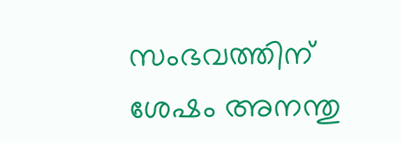സംഭവത്തിന് ശേഷം അനന്തു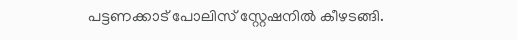പട്ടണക്കാട് പോലിസ് സ്റ്റേഷനില്‍ കീഴടങ്ങി.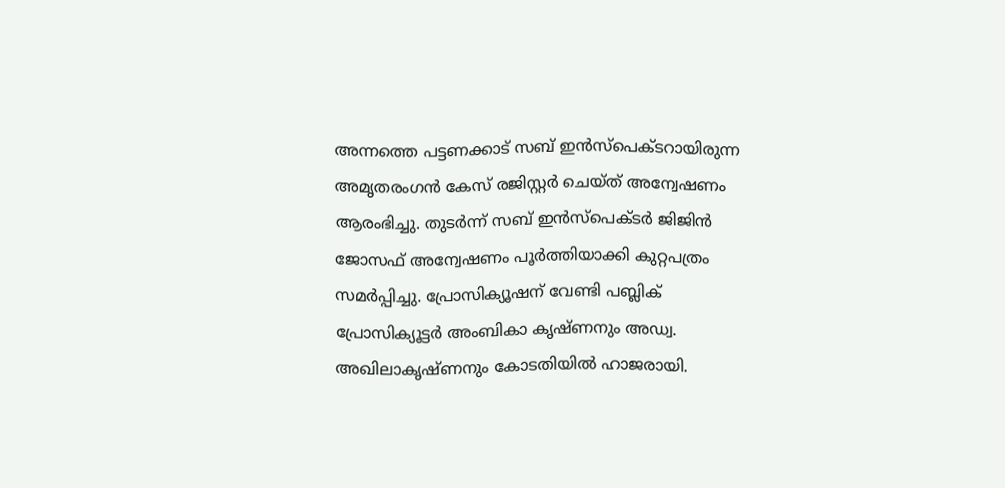അന്നത്തെ പട്ടണക്കാട് സബ് ഇന്‍സ്‌പെക്ടറായിരുന്ന അമൃതരംഗന്‍ കേസ് രജിസ്റ്റര്‍ ചെയ്ത് അന്വേഷണം ആരംഭിച്ചു. തുടര്‍ന്ന് സബ് ഇന്‍സ്‌പെക്ടര്‍ ജിജിന്‍ ജോസഫ് അന്വേഷണം പൂര്‍ത്തിയാക്കി കുറ്റപത്രം സമര്‍പ്പിച്ചു. പ്രോസിക്യൂഷന് വേണ്ടി പബ്ലിക് പ്രോസിക്യൂട്ടര്‍ അംബികാ കൃഷ്ണനും അഡ്വ. അഖിലാകൃഷ്ണനും കോടതിയില്‍ ഹാജരായി.